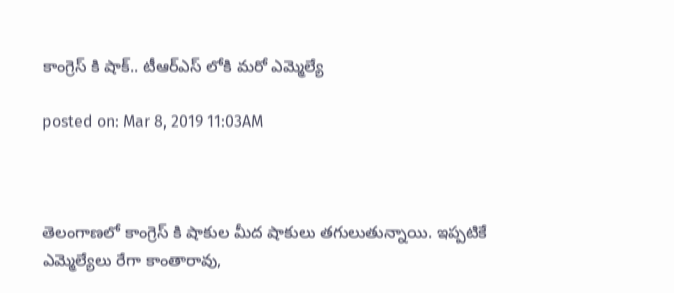కాంగ్రెస్ కి షాక్.. టీఆర్ఎస్ లోకి మరో ఎమ్మెల్యే

posted on: Mar 8, 2019 11:03AM



తెలంగాణలో కాంగ్రెస్ కి షాకుల మీద షాకులు తగులుతున్నాయి. ఇప్పటికే ఎమ్మెల్యేలు రేగా కాంతారావు,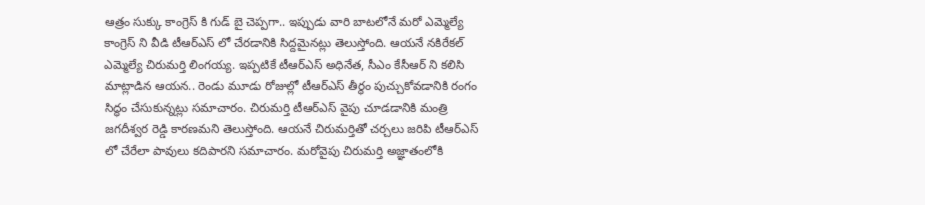ఆత్రం సుక్కు కాంగ్రెస్ కి గుడ్ బై చెప్పగా.. ఇప్పుడు వారి బాటలోనే మరో ఎమ్మెల్యే కాంగ్రెస్ ని వీడి టీఆర్ఎస్ లో చేరడానికి సిద్దమైనట్లు తెలుస్తోంది. ఆయనే నకిరేకల్ ఎమ్మెల్యే చిరుమర్తి లింగయ్య. ఇప్పటికే టీఆర్ఎస్ అధినేత, సీఎం కేసీఆర్ ని కలిసి మాట్లాడిన ఆయన.. రెండు మూడు రోజుల్లో టీఆర్ఎస్ తీర్థం పుచ్చుకోవడానికి రంగం సిద్ధం చేసుకున్నట్లు సమాచారం. చిరుమర్తి టీఆర్ఎస్ వైపు చూడడానికి మంత్రి జగదీశ్వర రెడ్డి కారణమని తెలుస్తోంది. ఆయనే చిరుమర్తితో చర్చలు జరిపి టీఆర్ఎస్ లో చేరేలా పావులు కదిపారని సమాచారం. మరోవైపు చిరుమర్తి అజ్ఞాతంలోకి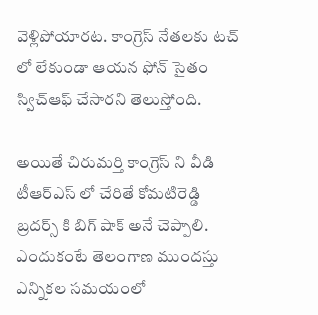వెళ్లిపోయారట. కాంగ్రెస్ నేతలకు టచ్ లో లేకుండా ఆయన ఫోన్ సైతం స్విచ్‌ఆఫ్ చేసారని తెలుస్తోంది.

అయితే చిరుమర్తి కాంగ్రెస్ ని వీడి టీఆర్ఎస్ లో చేరితే కోమటిరెడ్డి బ్రదర్స్ కి బిగ్ షాక్ అనే చెప్పాలి. ఎందుకంటే తెలంగాణ ముందస్తు ఎన్నికల సమయంలో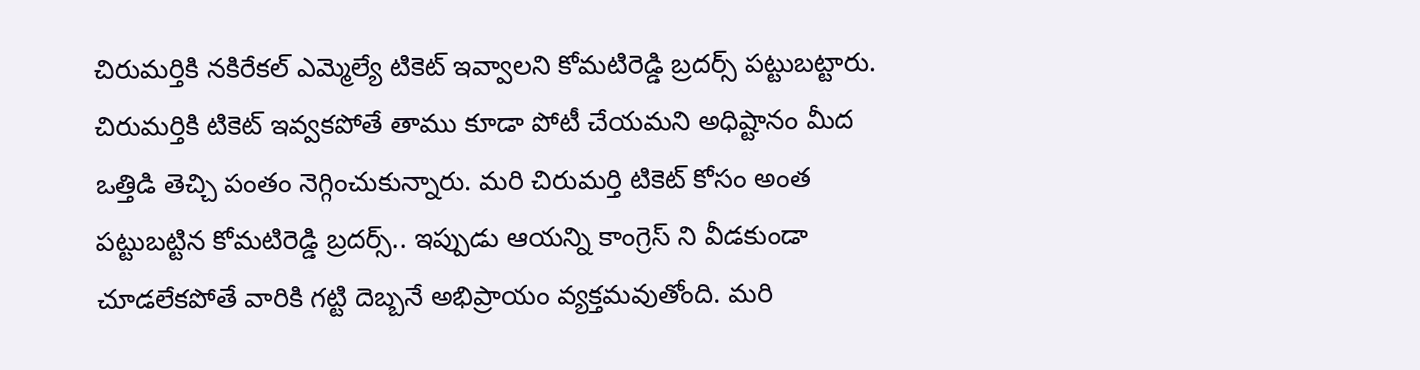చిరుమర్తికి నకిరేకల్ ఎమ్మెల్యే టికెట్ ఇవ్వాలని కోమటిరెడ్డి బ్రదర్స్ పట్టుబట్టారు. చిరుమర్తికి టికెట్ ఇవ్వకపోతే తాము కూడా పోటీ చేయమని అధిష్టానం మీద ఒత్తిడి తెచ్చి పంతం నెగ్గించుకున్నారు. మరి చిరుమర్తి టికెట్ కోసం అంత పట్టుబట్టిన కోమటిరెడ్డి బ్రదర్స్.. ఇప్పుడు ఆయన్ని కాంగ్రెస్ ని వీడకుండా చూడలేకపోతే వారికి గట్టి దెబ్బనే అభిప్రాయం వ్యక్తమవుతోంది. మరి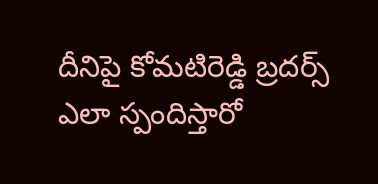దీనిపై కోమటిరెడ్డి బ్రదర్స్ ఎలా స్పందిస్తారో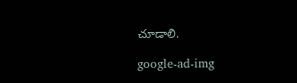చూడాలి.

google-ad-img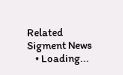Related Sigment News
    • Loading...